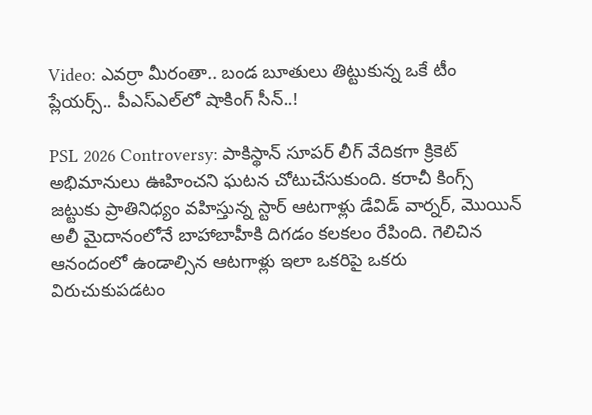Video: ఎవర్రా మీరంతా.. బండ బూతులు తిట్టుకున్న ఒకే టీం ప్లేయర్స్.. పీఎస్ఎల్‌లో షాకింగ్ సీన్..!

PSL 2026 Controversy: పాకిస్థాన్ సూపర్ లీగ్ వేదికగా క్రికెట్ అభిమానులు ఊహించని ఘటన చోటుచేసుకుంది. కరాచీ కింగ్స్ జట్టుకు ప్రాతినిధ్యం వహిస్తున్న స్టార్ ఆటగాళ్లు డేవిడ్ వార్నర్, మొయిన్ అలీ మైదానంలోనే బాహాబాహీకి దిగడం కలకలం రేపింది. గెలిచిన ఆనందంలో ఉండాల్సిన ఆటగాళ్లు ఇలా ఒకరిపై ఒకరు విరుచుకుపడటం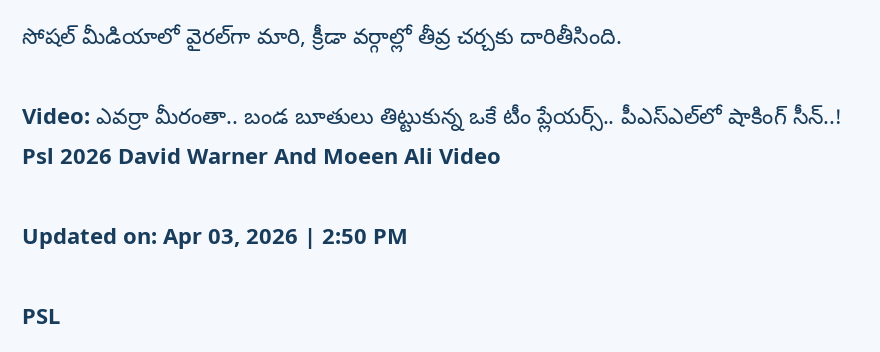సోషల్ మీడియాలో వైరల్‌గా మారి, క్రీడా వర్గాల్లో తీవ్ర చర్చకు దారితీసింది.

Video: ఎవర్రా మీరంతా.. బండ బూతులు తిట్టుకున్న ఒకే టీం ప్లేయర్స్.. పీఎస్ఎల్‌లో షాకింగ్ సీన్..!
Psl 2026 David Warner And Moeen Ali Video

Updated on: Apr 03, 2026 | 2:50 PM

PSL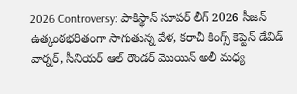2026 Controversy: పాకిస్థాన్ సూపర్ లీగ్ 2026 సీజన్ ఉత్కంఠభరితంగా సాగుతున్న వేళ, కరాచీ కింగ్స్ కెప్టెన్ డేవిడ్ వార్నర్, సీనియర్ ఆల్ రౌండర్ మొయిన్ అలీ మధ్య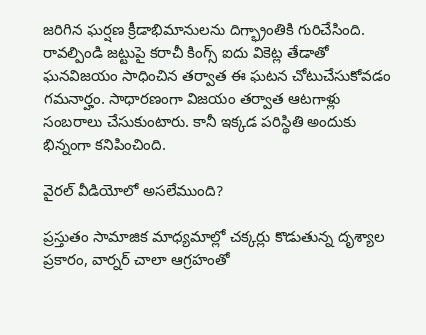జరిగిన ఘర్షణ క్రీడాభిమానులను దిగ్భ్రాంతికి గురిచేసింది. రావల్పిండి జట్టుపై కరాచీ కింగ్స్ ఐదు వికెట్ల తేడాతో ఘనవిజయం సాధించిన తర్వాత ఈ ఘటన చోటుచేసుకోవడం గమనార్హం. సాధారణంగా విజయం తర్వాత ఆటగాళ్లు సంబరాలు చేసుకుంటారు. కానీ ఇక్కడ పరిస్థితి అందుకు భిన్నంగా కనిపించింది.

వైరల్ వీడియోలో అసలేముంది?

ప్రస్తుతం సామాజిక మాధ్యమాల్లో చక్కర్లు కొడుతున్న దృశ్యాల ప్రకారం, వార్నర్ చాలా ఆగ్రహంతో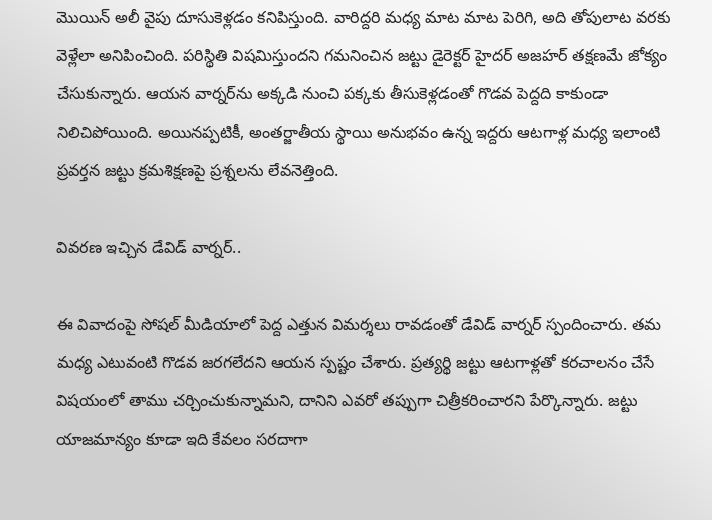మొయిన్ అలీ వైపు దూసుకెళ్లడం కనిపిస్తుంది. వారిద్దరి మధ్య మాట మాట పెరిగి, అది తోపులాట వరకు వెళ్లేలా అనిపించింది. పరిస్థితి విషమిస్తుందని గమనించిన జట్టు డైరెక్టర్ హైదర్ అజహర్ తక్షణమే జోక్యం చేసుకున్నారు. ఆయన వార్నర్‌ను అక్కడి నుంచి పక్కకు తీసుకెళ్లడంతో గొడవ పెద్దది కాకుండా నిలిచిపోయింది. అయినప్పటికీ, అంతర్జాతీయ స్థాయి అనుభవం ఉన్న ఇద్దరు ఆటగాళ్ల మధ్య ఇలాంటి ప్రవర్తన జట్టు క్రమశిక్షణపై ప్రశ్నలను లేవనెత్తింది.

వివరణ ఇచ్చిన డేవిడ్ వార్నర్..

ఈ వివాదంపై సోషల్ మీడియాలో పెద్ద ఎత్తున విమర్శలు రావడంతో డేవిడ్ వార్నర్ స్పందించారు. తమ మధ్య ఎటువంటి గొడవ జరగలేదని ఆయన స్పష్టం చేశారు. ప్రత్యర్థి జట్టు ఆటగాళ్లతో కరచాలనం చేసే విషయంలో తాము చర్చించుకున్నామని, దానిని ఎవరో తప్పుగా చిత్రీకరించారని పేర్కొన్నారు. జట్టు యాజమాన్యం కూడా ఇది కేవలం సరదాగా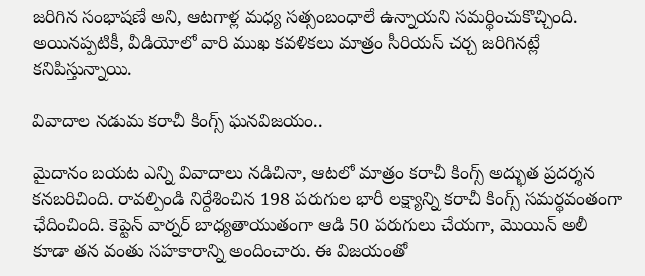జరిగిన సంభాషణే అని, ఆటగాళ్ల మధ్య సత్సంబంధాలే ఉన్నాయని సమర్థించుకొచ్చింది. అయినప్పటికీ, వీడియోలో వారి ముఖ కవళికలు మాత్రం సీరియస్ చర్చ జరిగినట్లే కనిపిస్తున్నాయి.

వివాదాల నడుమ కరాచీ కింగ్స్ ఘనవిజయం..

మైదానం బయట ఎన్ని వివాదాలు నడిచినా, ఆటలో మాత్రం కరాచీ కింగ్స్ అద్భుత ప్రదర్శన కనబరిచింది. రావల్పిండి నిర్దేశించిన 198 పరుగుల భారీ లక్ష్యాన్ని కరాచీ కింగ్స్ సమర్థవంతంగా ఛేదించింది. కెప్టెన్ వార్నర్ బాధ్యతాయుతంగా ఆడి 50 పరుగులు చేయగా, మొయిన్ అలీ కూడా తన వంతు సహకారాన్ని అందించారు. ఈ విజయంతో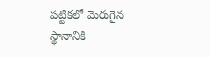పట్టికలో మెరుగైన స్థానానికి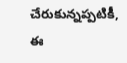చేరుకున్నప్పటికీ, ఈ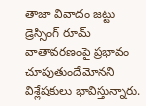తాజా వివాదం జట్టు డ్రెస్సింగ్ రూమ్ వాతావరణంపై ప్రభావం చూపుతుందేమోనని విశ్లేషకులు భావిస్తున్నారు.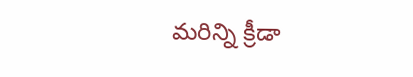మరిన్ని క్రీడా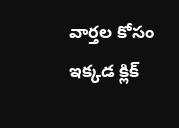వార్తల కోసం ఇక్కడ క్లిక్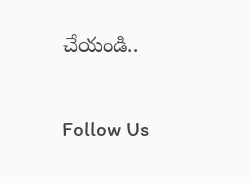చేయండి..

Follow Us